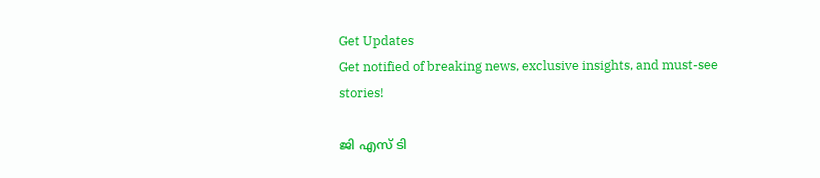Get Updates
Get notified of breaking news, exclusive insights, and must-see stories!

ജി എസ് ടി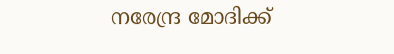നരേന്ദ്ര മോദിക്ക്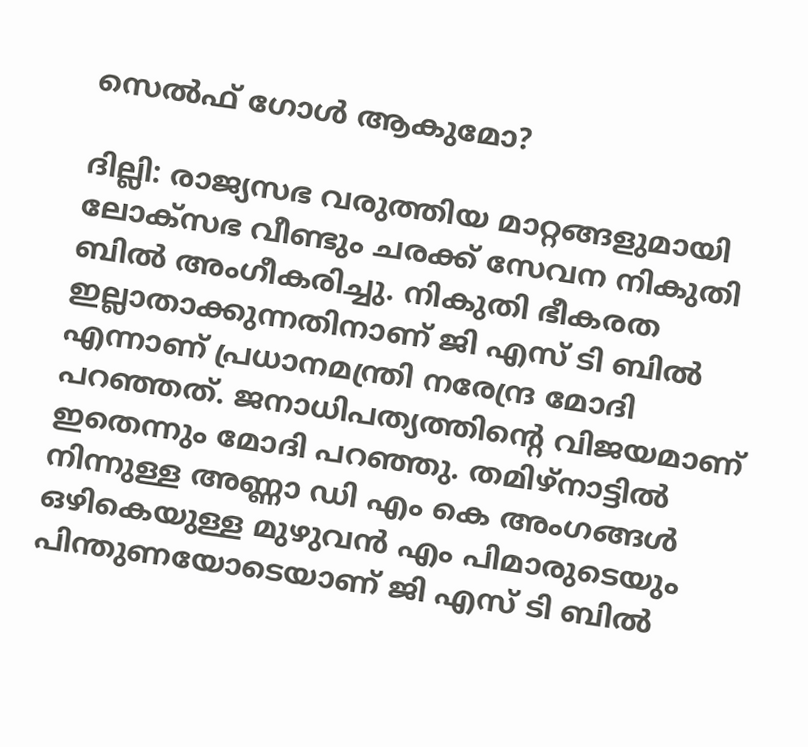സെല്‍ഫ് ഗോള്‍ ആകുമോ?

ദില്ലി: രാജ്യസഭ വരുത്തിയ മാറ്റങ്ങളുമായി ലോക്‌സഭ വീണ്ടും ചരക്ക് സേവന നികുതി ബില്‍ അംഗീകരിച്ചു. നികുതി ഭീകരത ഇല്ലാതാക്കുന്നതിനാണ് ജി എസ് ടി ബില്‍ എന്നാണ് പ്രധാനമന്ത്രി നരേന്ദ്ര മോദി പറഞ്ഞത്. ജനാധിപത്യത്തിന്റെ വിജയമാണ് ഇതെന്നും മോദി പറഞ്ഞു. തമിഴ്‌നാട്ടില്‍ നിന്നുള്ള അണ്ണാ ഡി എം കെ അംഗങ്ങള്‍ ഒഴികെയുള്ള മുഴുവന്‍ എം പിമാരുടെയും പിന്തുണയോടെയാണ് ജി എസ് ടി ബില്‍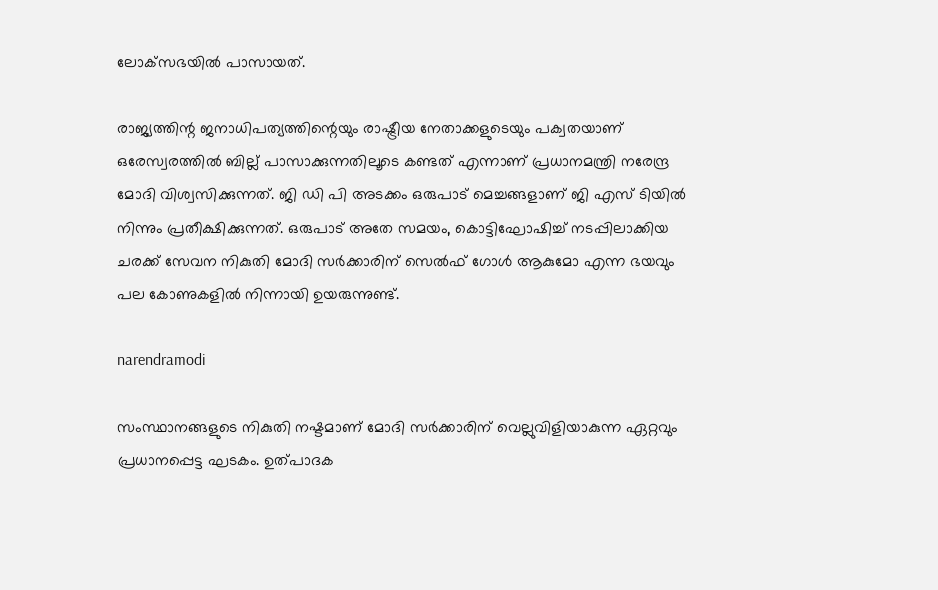ലോക്‌സഭയില്‍ പാസായത്.

രാജ്യത്തിന്റ ജനാധിപത്യത്തിന്റെയും രാഷ്ട്രീയ നേതാക്കളുടെയും പക്വതയാണ് ഒരേസ്വരത്തില്‍ ബില്ല് പാസാക്കുന്നതിലൂടെ കണ്ടത് എന്നാണ് പ്രധാനമന്ത്രി നരേന്ദ്ര മോദി വിശ്വസിക്കുന്നത്. ജി ഡി പി അടക്കം ഒരുപാട് മെച്ചങ്ങളാണ് ജി എസ് ടിയില്‍ നിന്നും പ്രതീക്ഷിക്കുന്നത്. ഒരുപാട് അതേ സമയം, കൊട്ടിഘോഷിച്ച് നടപ്പിലാക്കിയ ചരക്ക് സേവന നികുതി മോദി സര്‍ക്കാരിന് സെല്‍ഫ് ഗോള്‍ ആകുമോ എന്ന ഭയവും പല കോണുകളില്‍ നിന്നായി ഉയരുന്നുണ്ട്.

narendramodi

സംസ്ഥാനങ്ങളുടെ നികുതി നഷ്ടമാണ് മോദി സര്‍ക്കാരിന് വെല്ലുവിളിയാകുന്ന ഏറ്റവും പ്രധാനപ്പെട്ട ഘടകം. ഉത്പാദക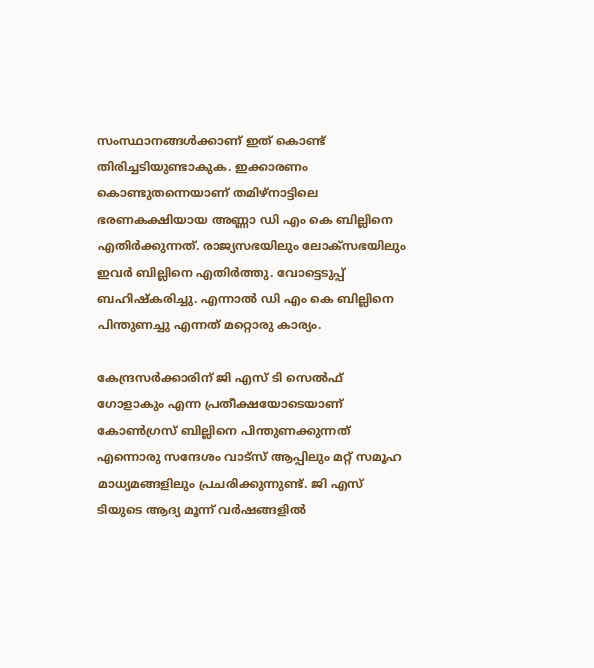സംസ്ഥാനങ്ങള്‍ക്കാണ് ഇത് കൊണ്ട് തിരിച്ചടിയുണ്ടാകുക. ഇക്കാരണം കൊണ്ടുതന്നെയാണ് തമിഴ്‌നാട്ടിലെ ഭരണകക്ഷിയായ അണ്ണാ ഡി എം കെ ബില്ലിനെ എതിര്‍ക്കുന്നത്. രാജ്യസഭയിലും ലോക്‌സഭയിലും ഇവര്‍ ബില്ലിനെ എതിര്‍ത്തു. വോട്ടെടുപ്പ് ബഹിഷ്‌കരിച്ചു. എന്നാല്‍ ഡി എം കെ ബില്ലിനെ പിന്തുണച്ചു എന്നത് മറ്റൊരു കാര്യം.

കേന്ദ്രസര്‍ക്കാരിന് ജി എസ് ടി സെല്‍ഫ് ഗോളാകും എന്ന പ്രതീക്ഷയോടെയാണ് കോണ്‍ഗ്രസ് ബില്ലിനെ പിന്തുണക്കുന്നത് എന്നൊരു സന്ദേശം വാട്‌സ് ആപ്പിലും മറ്റ് സമൂഹ മാധ്യമങ്ങളിലും പ്രചരിക്കുന്നുണ്ട്. ജി എസ് ടിയുടെ ആദ്യ മൂന്ന് വര്‍ഷങ്ങളില്‍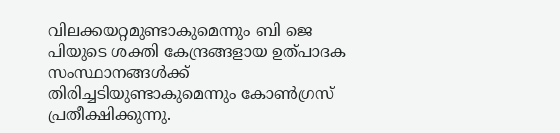വിലക്കയറ്റമുണ്ടാകുമെന്നും ബി ജെ പിയുടെ ശക്തി കേന്ദ്രങ്ങളായ ഉത്പാദക സംസ്ഥാനങ്ങള്‍ക്ക് തിരിച്ചടിയുണ്ടാകുമെന്നും കോണ്‍ഗ്രസ് പ്രതീക്ഷിക്കുന്നു.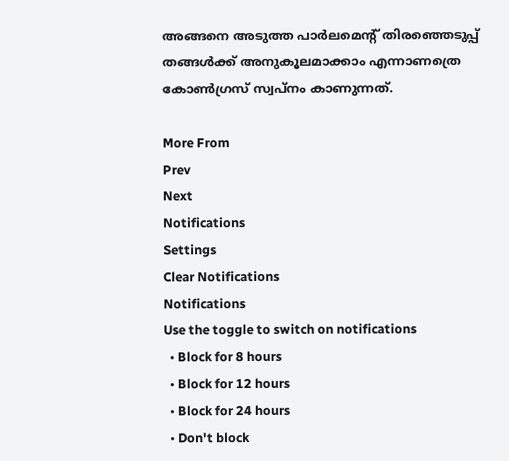അങ്ങനെ അടുത്ത പാര്‍ലമെന്റ് തിരഞ്ഞെടുപ്പ് തങ്ങള്‍ക്ക് അനുകൂലമാക്കാം എന്നാണത്രെ കോണ്‍ഗ്രസ് സ്വപ്‌നം കാണുന്നത്.

More From
Prev
Next
Notifications
Settings
Clear Notifications
Notifications
Use the toggle to switch on notifications
  • Block for 8 hours
  • Block for 12 hours
  • Block for 24 hours
  • Don't block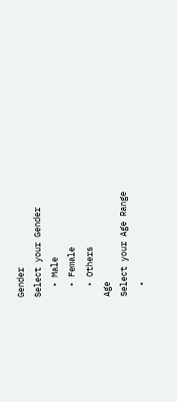Gender
Select your Gender
  • Male
  • Female
  • Others
Age
Select your Age Range
  •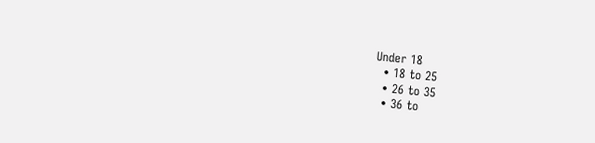Under 18
  • 18 to 25
  • 26 to 35
  • 36 to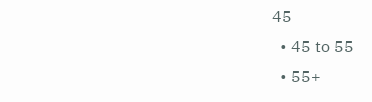45
  • 45 to 55
  • 55+